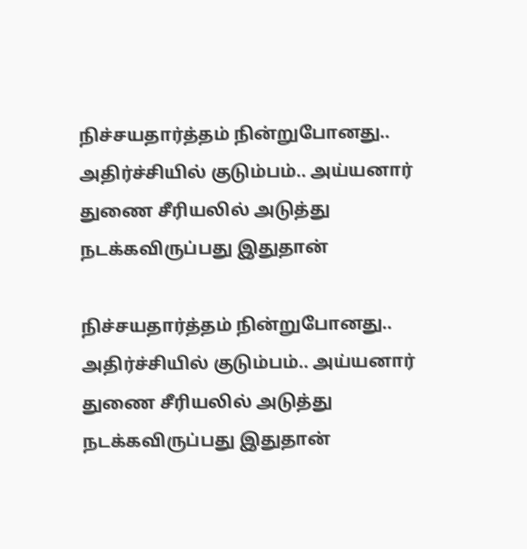நிச்சயதார்த்தம் நின்றுபோனது.. அதிர்ச்சியில் குடும்பம்.. அய்யனார் துணை சீரியலில் அடுத்து நடக்கவிருப்பது இதுதான்

நிச்சயதார்த்தம் நின்றுபோனது.. அதிர்ச்சியில் குடும்பம்.. அய்யனார் துணை சீரியலில் அடுத்து நடக்கவிருப்பது இதுதான்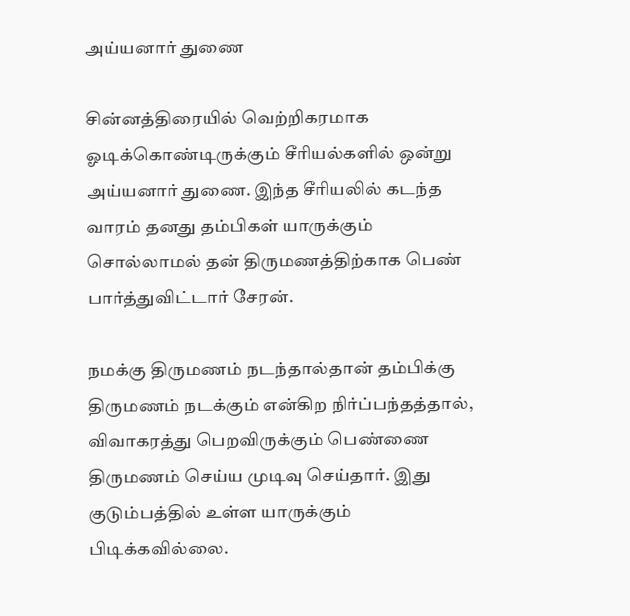அய்யனார் துணை

சின்னத்திரையில் வெற்றிகரமாக ஓடிக்கொண்டிருக்கும் சீரியல்களில் ஒன்று அய்யனார் துணை. இந்த சீரியலில் கடந்த வாரம் தனது தம்பிகள் யாருக்கும் சொல்லாமல் தன் திருமணத்திற்காக பெண் பார்த்துவிட்டார் சேரன்.

நமக்கு திருமணம் நடந்தால்தான் தம்பிக்கு திருமணம் நடக்கும் என்கிற நிர்ப்பந்தத்தால், விவாகரத்து பெறவிருக்கும் பெண்ணை திருமணம் செய்ய முடிவு செய்தார். இது குடும்பத்தில் உள்ள யாருக்கும் பிடிக்கவில்லை.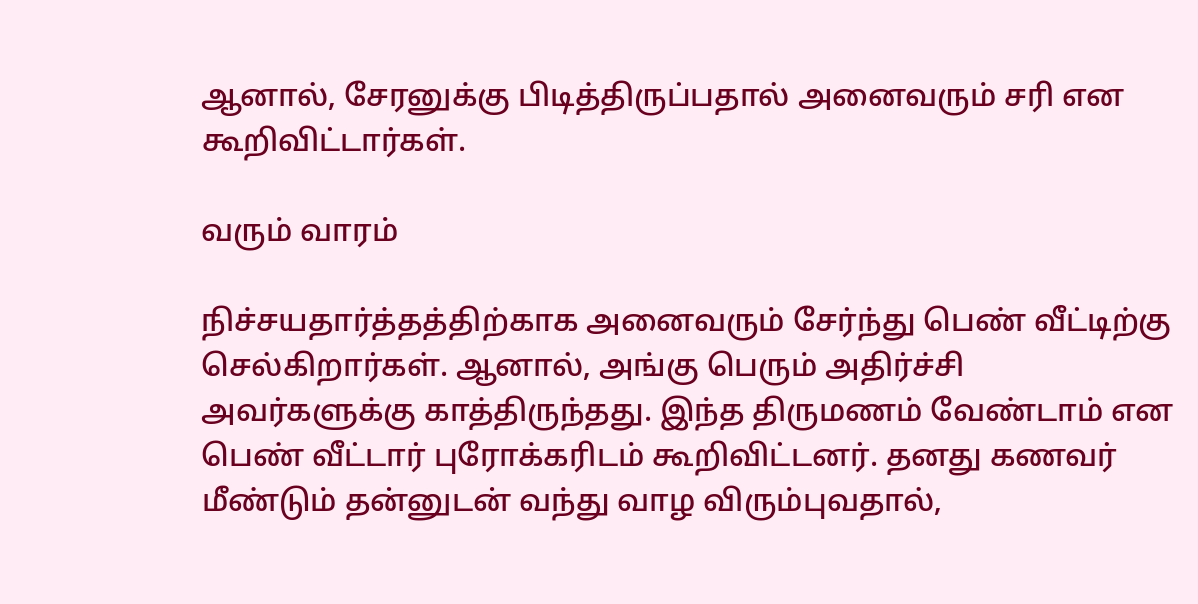ஆனால், சேரனுக்கு பிடித்திருப்பதால் அனைவரும் சரி என கூறிவிட்டார்கள்.

வரும் வாரம்

நிச்சயதார்த்தத்திற்காக அனைவரும் சேர்ந்து பெண் வீட்டிற்கு செல்கிறார்கள். ஆனால், அங்கு பெரும் அதிர்ச்சி அவர்களுக்கு காத்திருந்தது. இந்த திருமணம் வேண்டாம் என பெண் வீட்டார் புரோக்கரிடம் கூறிவிட்டனர். தனது கணவர் மீண்டும் தன்னுடன் வந்து வாழ விரும்புவதால்,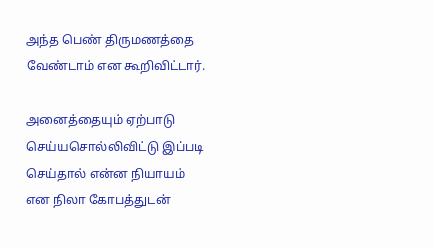அந்த பெண் திருமணத்தை வேண்டாம் என கூறிவிட்டார்.

அனைத்தையும் ஏற்பாடு செய்யசொல்லிவிட்டு இப்படி செய்தால் என்ன நியாயம் என நிலா கோபத்துடன்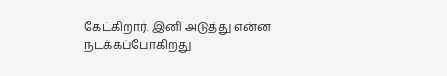கேட்கிறார். இனி அடுத்து என்ன நடக்கப்போகிறது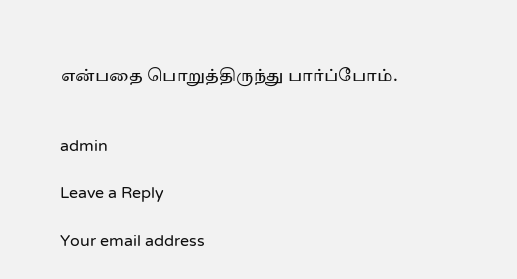என்பதை பொறுத்திருந்து பார்ப்போம்.


admin

Leave a Reply

Your email address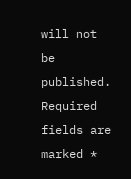will not be published. Required fields are marked *